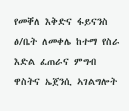የመቐለ እቅድና ፋይናንስ ፅ/ቤት ለመቀሌ ከተማ የስራ እድል ፈጠራና ምግብ ዋስትና ኤጀንሲ ኣገልግሎት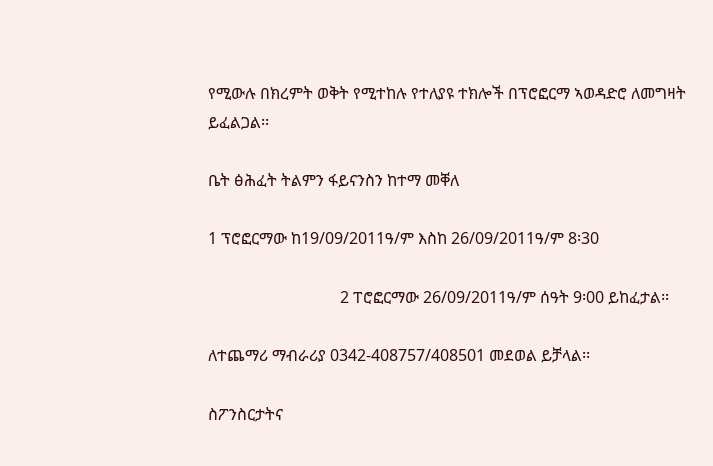የሚውሉ በክረምት ወቅት የሚተከሉ የተለያዩ ተክሎች በፕሮፎርማ ኣወዳድሮ ለመግዛት ይፈልጋል፡፡

ቤት ፅሕፈት ትልምን ፋይናንስን ከተማ መቐለ

1 ፕሮፎርማው ከ19/09/2011ዓ/ም እስከ 26/09/2011ዓ/ም 8፡30

                                 2 ፐሮፎርማው 26/09/2011ዓ/ም ሰዓት 9፡00 ይከፈታል፡፡

ለተጨማሪ ማብራሪያ 0342-408757/408501 መደወል ይቻላል፡፡

ስፖንስርታትና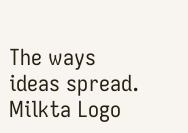The ways ideas spread.
Milkta Logo